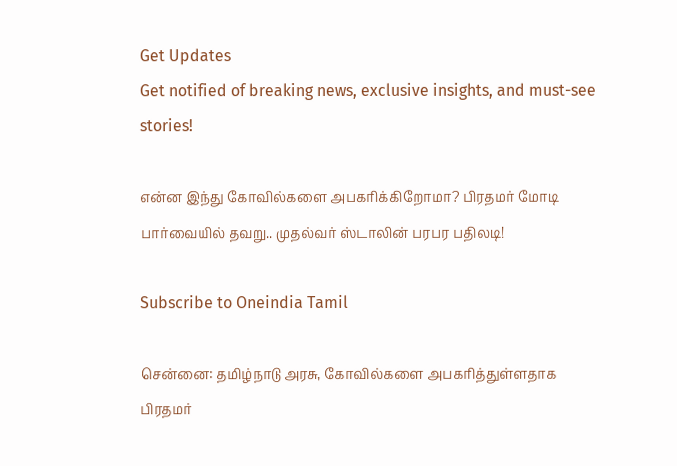Get Updates
Get notified of breaking news, exclusive insights, and must-see stories!

என்ன இந்து கோவில்களை அபகரிக்கிறோமா? பிரதமர் மோடி பார்வையில் தவறு.. முதல்வர் ஸ்டாலின் பரபர பதிலடி!

Subscribe to Oneindia Tamil

சென்னை: தமிழ்நாடு அரசு, கோவில்களை அபகரித்துள்ளதாக பிரதமர்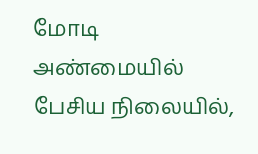மோடி அண்மையில் பேசிய நிலையில்,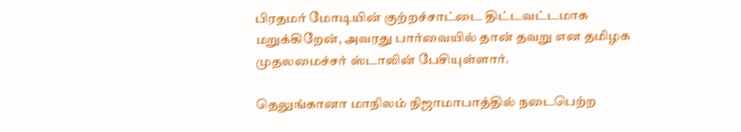பிரதமர் மோடியின் குற்றச்சாட்டை திட்டவட்டமாக மறுக்கிறேன், அவரது பார்வையில் தான் தவறு என தமிழக முதலமைச்சர் ஸ்டாலின் பேசியுள்ளார்.

தெலுங்கானா மாநிலம் நிஜாமாபாத்தில் நடைபெற்ற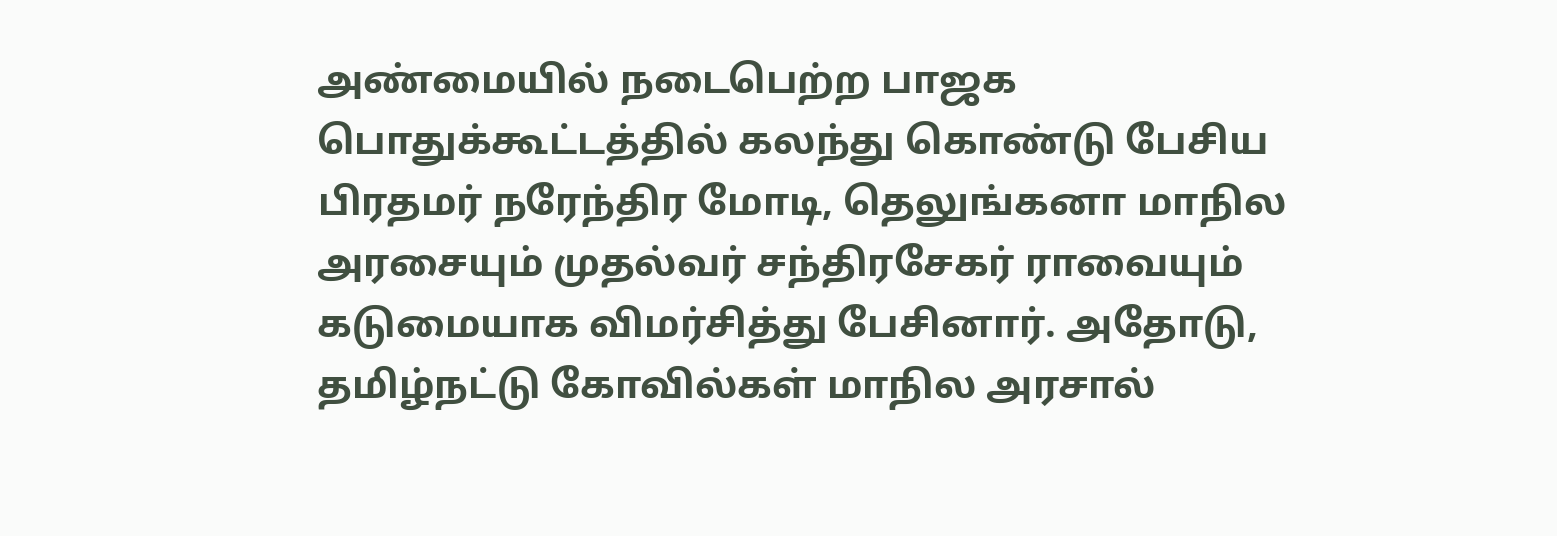அண்மையில் நடைபெற்ற பாஜக பொதுக்கூட்டத்தில் கலந்து கொண்டு பேசிய பிரதமர் நரேந்திர மோடி, தெலுங்கனா மாநில அரசையும் முதல்வர் சந்திரசேகர் ராவையும் கடுமையாக விமர்சித்து பேசினார். அதோடு, தமிழ்நட்டு கோவில்கள் மாநில அரசால்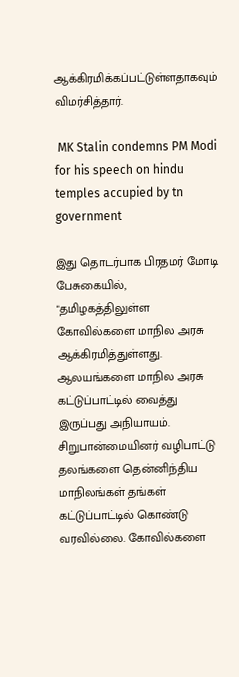ஆக்கிரமிக்கப்பட்டுள்ளதாகவும் விமர்சித்தார்.

 MK Stalin condemns PM Modi for his speech on hindu temples accupied by tn government

இது தொடர்பாக பிரதமர் மோடி பேசுகையில், "தமிழகத்திலுள்ள கோவில்களை மாநில அரசு ஆக்கிரமித்துள்ளது. ஆலயங்களை மாநில அரசு கட்டுப்பாட்டில் வைத்து இருப்பது அநியாயம். சிறுபான்மையினர் வழிபாட்டு தலங்களை தென்னிந்திய மாநிலங்கள் தங்கள் கட்டுப்பாட்டில் கொண்டு வரவில்லை. கோவில்களை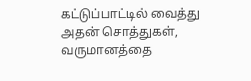கட்டுப்பாட்டில் வைத்து அதன் சொத்துகள், வருமானத்தை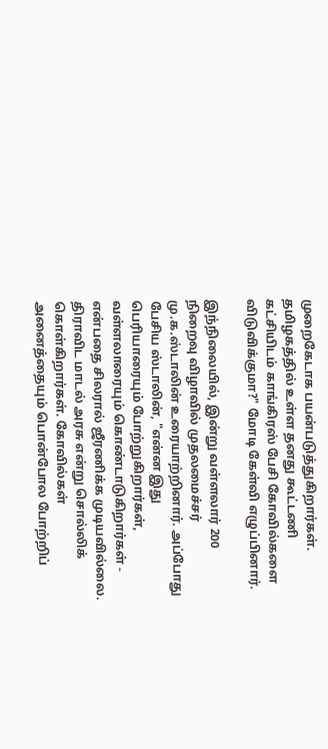முறைகேடாக பயன்படுத்துகிறார்கள். தமிழகத்தில் உள்ள தனது கூட்டணி கட்சியிடம் காங்கிரஸ் பேசி கோவில்களை விடுவிக்குமா?" மோடி கேள்வி எழுப்பினார்.

இந்நிலையில், இன்று வள்ளலார் 200 நிறைவு விழாவில் முதலமைச்சர் மு.க.ஸ்டாலின் உரையாற்றினார். அப்போது பேசிய ஸ்டாலின், "என்ன இது பெரியாரையும் போற்றுகிறார்கள், வள்ளலாரையும் கொண்டாடுகிறார்கள் - என்பதை சிலரால் ஜீரணிக்க முடியவில்லை. திராவிட மாடல் அரசு என்று சொல்லிக் கொள்கிறார்கள். கோவில்கள் அனைத்தையும் பொன்போல போற்றிப்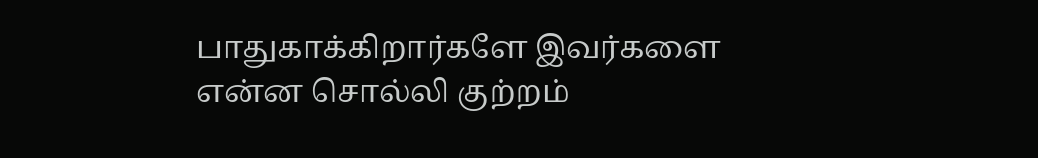பாதுகாக்கிறார்களே இவர்களை என்ன சொல்லி குற்றம்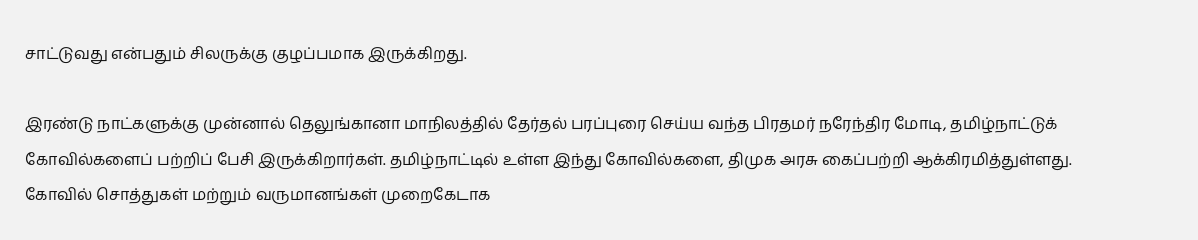சாட்டுவது என்பதும் சிலருக்கு குழப்பமாக இருக்கிறது.

இரண்டு நாட்களுக்கு முன்னால் தெலுங்கானா மாநிலத்தில் தேர்தல் பரப்புரை செய்ய வந்த பிரதமர் நரேந்திர மோடி, தமிழ்நாட்டுக் கோவில்களைப் பற்றிப் பேசி இருக்கிறார்கள். தமிழ்நாட்டில் உள்ள இந்து கோவில்களை, திமுக அரசு கைப்பற்றி ஆக்கிரமித்துள்ளது. கோவில் சொத்துகள் மற்றும் வருமானங்கள் முறைகேடாக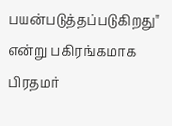பயன்படுத்தப்படுகிறது" என்று பகிரங்கமாக பிரதமர்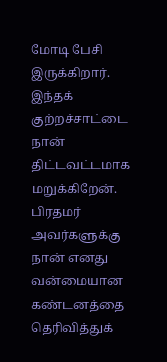மோடி பேசி இருக்கிறார். இந்தக் குற்றச்சாட்டை நான் திட்டவட்டமாக மறுக்கிறேன். பிரதமர் அவர்களுக்கு நான் எனது வன்மையான கண்டனத்தை தெரிவித்துக்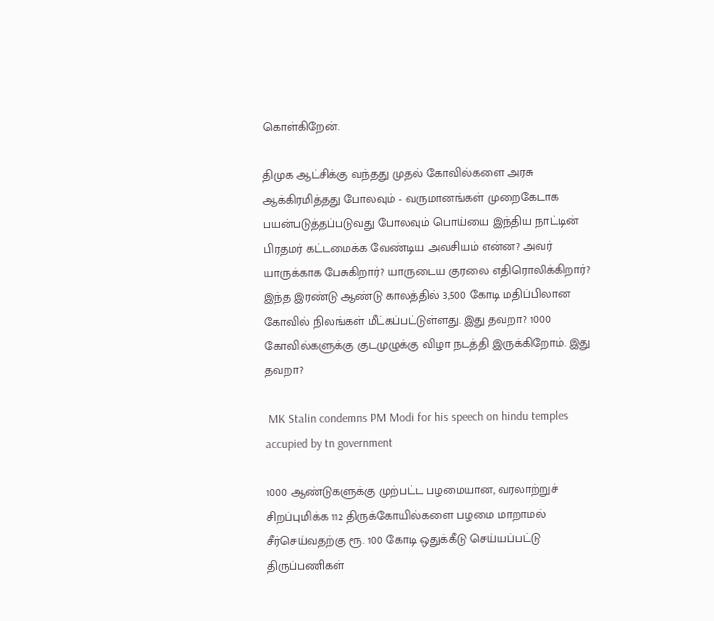கொள்கிறேன்.

திமுக ஆட்சிக்கு வந்தது முதல் கோவில்களை அரசு ஆக்கிரமித்தது போலவும் - வருமானங்கள் முறைகேடாக பயன்படுத்தப்படுவது போலவும் பொய்யை இந்திய நாட்டின் பிரதமர் கட்டமைக்க வேண்டிய அவசியம் என்ன? அவர் யாருக்காக பேசுகிறார்? யாருடைய குரலை எதிரொலிக்கிறார்? இந்த இரண்டு ஆண்டு காலத்தில் 3,500 கோடி மதிப்பிலான கோவில் நிலங்கள் மீட்கப்பட்டுள்ளது. இது தவறா? 1000 கோவில்களுக்கு குடமுழுக்கு விழா நடத்தி இருக்கிறோம். இது தவறா?

 MK Stalin condemns PM Modi for his speech on hindu temples accupied by tn government

1000 ஆண்டுகளுக்கு முற்பட்ட பழமையான, வரலாற்றுச் சிறப்புமிக்க 112 திருக்கோயில்களை பழமை மாறாமல் சீர்செய்வதற்கு ரூ. 100 கோடி ஒதுக்கீடு செய்யப்பட்டு திருப்பணிகள்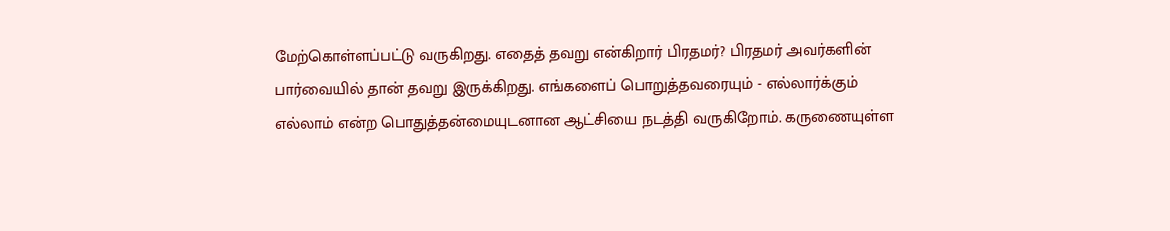மேற்கொள்ளப்பட்டு வருகிறது. எதைத் தவறு என்கிறார் பிரதமர்? பிரதமர் அவர்களின் பார்வையில் தான் தவறு இருக்கிறது. எங்களைப் பொறுத்தவரையும் - எல்லார்க்கும் எல்லாம் என்ற பொதுத்தன்மையுடனான ஆட்சியை நடத்தி வருகிறோம். கருணையுள்ள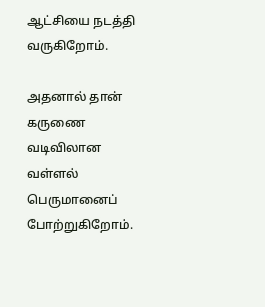ஆட்சியை நடத்தி வருகிறோம்.

அதனால் தான் கருணை வடிவிலான வள்ளல் பெருமானைப் போற்றுகிறோம்.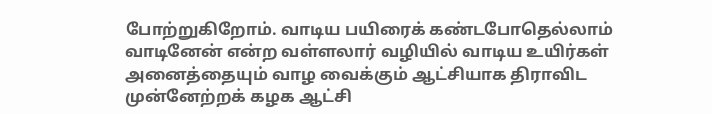போற்றுகிறோம். வாடிய பயிரைக் கண்டபோதெல்லாம் வாடினேன் என்ற வள்ளலார் வழியில் வாடிய உயிர்கள் அனைத்தையும் வாழ வைக்கும் ஆட்சியாக திராவிட முன்னேற்றக் கழக ஆட்சி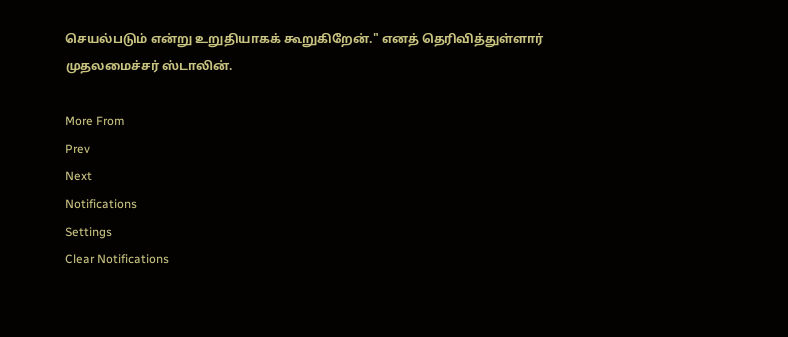செயல்படும் என்று உறுதியாகக் கூறுகிறேன்." எனத் தெரிவித்துள்ளார் முதலமைச்சர் ஸ்டாலின்.

More From
Prev
Next
Notifications
Settings
Clear Notifications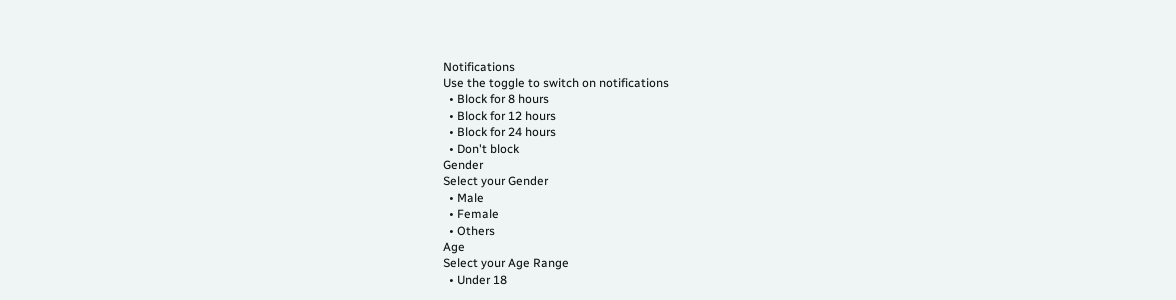Notifications
Use the toggle to switch on notifications
  • Block for 8 hours
  • Block for 12 hours
  • Block for 24 hours
  • Don't block
Gender
Select your Gender
  • Male
  • Female
  • Others
Age
Select your Age Range
  • Under 18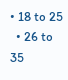• 18 to 25
  • 26 to 35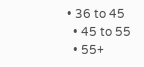• 36 to 45
  • 45 to 55
  • 55+